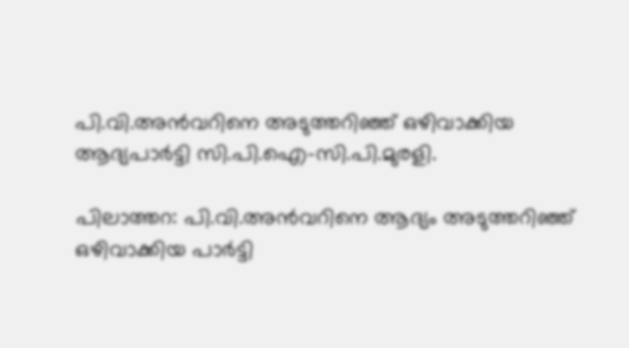പി.വി.അന്‍വറിനെ അടുത്തറിഞ്ഞ് ഒഴിവാക്കിയ ആദ്യപാര്‍ട്ടി സി.പി.ഐ-സി.പി.മുരളി.

പിലാത്തറ: പി.വി.അന്‍വറിനെ ആദ്യം അടുത്തറിഞ്ഞ് ഒഴിവാക്കിയ പാര്‍ട്ടി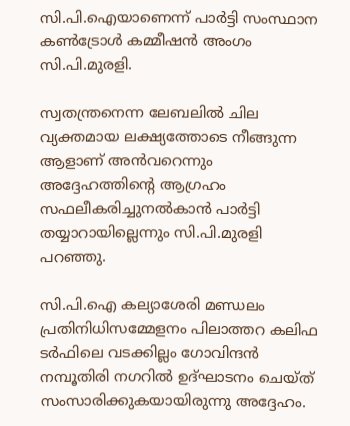സി.പി.ഐയാണെന്ന് പാര്‍ട്ടി സംസ്ഥാന കണ്‍ട്രോള്‍ കമ്മീഷന്‍ അംഗം സി.പി.മുരളി.

സ്വതന്ത്രനെന്ന ലേബലില്‍ ചില വ്യക്തമായ ലക്ഷ്യത്തോടെ നീങ്ങുന്ന ആളാണ് അന്‍വറെന്നും അദ്ദേഹത്തിന്റെ ആഗ്രഹം സഫലീകരിച്ചുനല്‍കാന്‍ പാര്‍ട്ടി തയ്യാറായില്ലെന്നും സി.പി.മുരളി പറഞ്ഞു.

സി.പി.ഐ കല്യാശേരി മണ്ഡലം പ്രതിനിധിസമ്മേളനം പിലാത്തറ കലിഫ ടര്‍ഫിലെ വടക്കില്ലം ഗോവിന്ദന്‍ നമ്പൂതിരി നഗറില്‍ ഉദ്ഘാടനം ചെയ്ത് സംസാരിക്കുകയായിരുന്നു അദ്ദേഹം.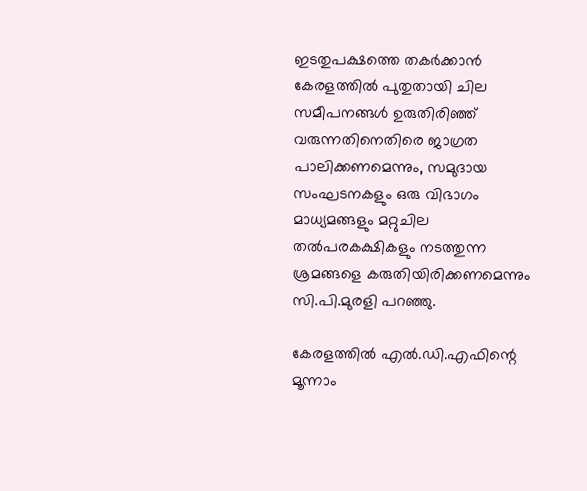ഇടതുപക്ഷത്തെ തകര്‍ക്കാന്‍ കേരളത്തില്‍ പുതുതായി ചില സമീപനങ്ങള്‍ ഉരുതിരിഞ്ഞ് വരുന്നതിനെതിരെ ജാഗ്രത പാലിക്കണമെന്നും, സമുദായ സംഘടനകളും ഒരു വിഭാഗം മാധ്യമങ്ങളും മറ്റുചില തല്‍പരകക്ഷികളും നടത്തുന്ന ശ്രമങ്ങളെ കരുതിയിരിക്കണമെന്നും സി.പി.മുരളി പറഞ്ഞു.

കേരളത്തില്‍ എല്‍.ഡി.എഫിന്റെ മൂന്നാം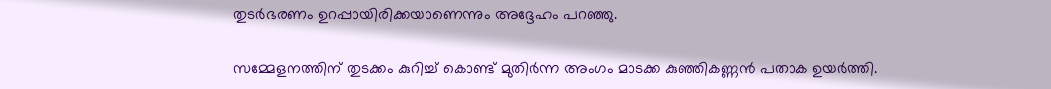തുടര്‍ഭരണം ഉറപ്പായിരിക്കയാണെന്നും അദ്ദേഹം പറഞ്ഞു.

സമ്മേളനത്തിന് തുടക്കം കുറിച്ച് കൊണ്ട് മുതിര്‍ന്ന അംഗം മാടക്ക കുഞ്ഞികണ്ണന്‍ പതാക ഉയര്‍ത്തി.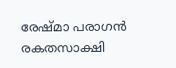രേഷ്മാ പരാഗന്‍ രകതസാക്ഷി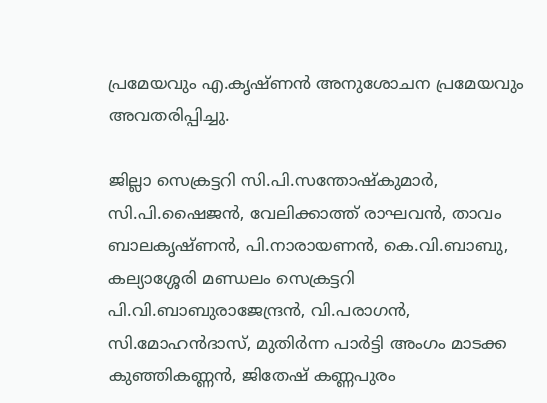പ്രമേയവും എ.കൃഷ്ണന്‍ അനുശോചന പ്രമേയവും അവതരിപ്പിച്ചു.

ജില്ലാ സെക്രട്ടറി സി.പി.സന്തോഷ്‌കുമാര്‍, സി.പി.ഷൈജന്‍, വേലിക്കാത്ത് രാഘവന്‍, താവം ബാലകൃഷ്ണന്‍, പി.നാരായണന്‍, കെ.വി.ബാബു, കല്യാശ്ശേരി മണ്ഡലം സെക്രട്ടറി പി.വി.ബാബുരാജേന്ദ്രന്‍, വി.പരാഗന്‍, സി.മോഹന്‍ദാസ്, മുതിര്‍ന്ന പാര്‍ട്ടി അംഗം മാടക്ക കുഞ്ഞികണ്ണന്‍, ജിതേഷ് കണ്ണപുരം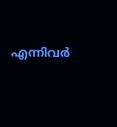എന്നിവര്‍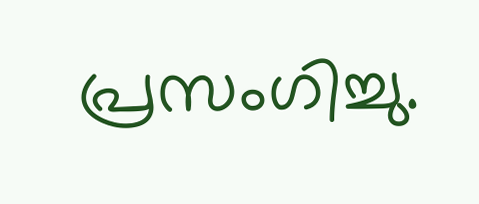പ്രസംഗിച്ചു.